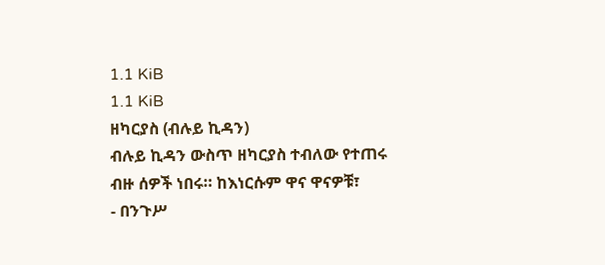1.1 KiB
1.1 KiB
ዘካርያስ (ብሉይ ኪዳን)
ብሉይ ኪዳን ውስጥ ዘካርያስ ተብለው የተጠሩ ብዙ ሰዎች ነበሩ። ከእነርሱም ዋና ዋናዎቹ፣
- በንጉሥ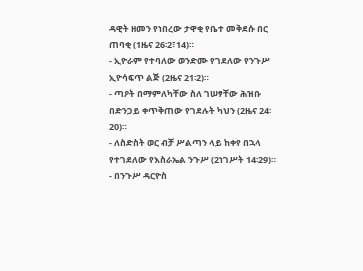ዳዊት ዘመን የነበረው ታዋቂ የቤተ መቅደሱ በር ጠባቂ (1ዜና 26፡2፣14)።
- ኢዮራም የተባለው ወንድሙ የገደለው የንጉሥ ኢዮሳፍጥ ልጅ (2ዜና 21፡2)።
- ጣዖት በማምለካቸው ስለ ገሠፃቸው ሕዝቡ በድንጋይ ቀጥቅጠው የገደሉት ካህን (2ዜና 24፡20)።
- ለስድስት ወር ብቻ ሥልጣን ላይ ከቀየ በኋላ የተገደለው የእስራኤል ንጉሥ (2ነገሥት 14፡29)።
- በንጉሥ ዳርዮስ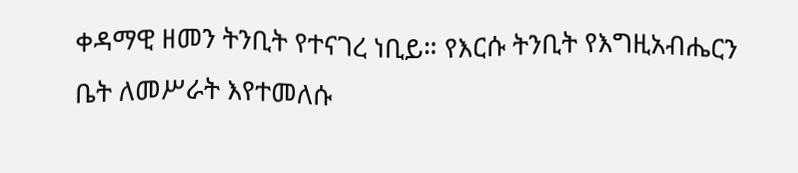ቀዳማዊ ዘመን ትንቢት የተናገረ ነቢይ። የእርሱ ትንቢት የእግዚአብሔርን ቤት ለመሥራት እየተመለሱ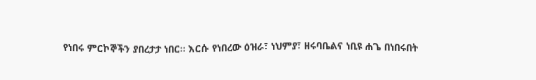የነበሩ ምርኮኞችን ያበረታታ ነበር። እርሱ የነበረው ዕዝራ፣ ነህምያ፣ ዘሩባቤልና ነቢዩ ሐጌ በነበሩበት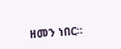ዘመን ነበር።